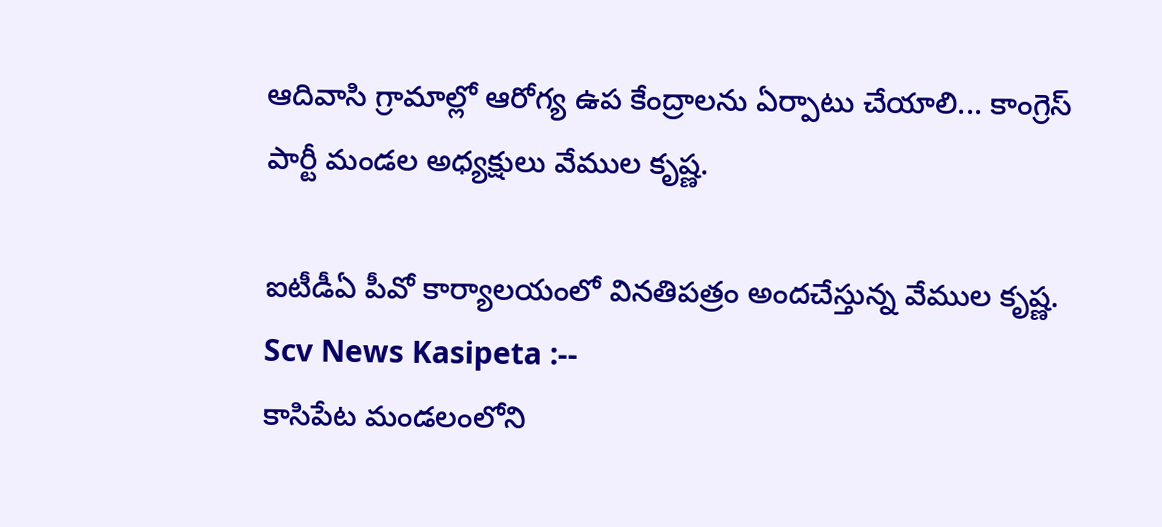ఆదివాసి గ్రామాల్లో ఆరోగ్య ఉప కేంద్రాలను ఏర్పాటు చేయాలి... కాంగ్రెస్ పార్టీ మండల అధ్యక్షులు వేముల కృష్ణ.

ఐటీడీఏ పీవో కార్యాలయంలో వినతిపత్రం అందచేస్తున్న వేముల కృష్ణ.
Scv News Kasipeta :--
కాసిపేట మండలంలోని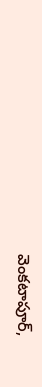వెంకటాపూర్,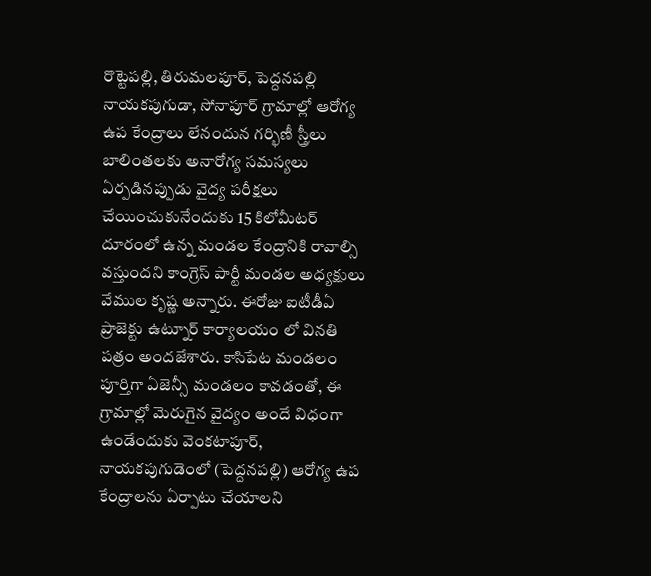రొట్టెపల్లి, తిరుమలపూర్, పెద్దనపల్లి నాయకపుగుడా, సోనాపూర్ గ్రామాల్లో ఆరోగ్య ఉప కేంద్రాలు లేనందున గర్భిణీ స్త్రీలు బాలింతలకు అనారోగ్య సమస్యలు ఏర్పడినప్పుడు వైద్య పరీక్షలు చేయించుకునేందుకు 15 కిలోమీటర్ దూరంలో ఉన్న మండల కేంద్రానికి రావాల్సి వస్తుందని కాంగ్రెస్ పార్టీ మండల అధ్యక్షులు వేముల కృష్ణ అన్నారు. ఈరోజు ఐటీడీఏ ప్రాజెక్టు ఉట్నూర్ కార్యాలయం లో వినతి పత్రం అందజేశారు. కాసిపేట మండలం పూర్తిగా ఏజెన్సీ మండలం కావడంతో, ఈ గ్రామాల్లో మెరుగైన వైద్యం అందే విధంగా ఉండేందుకు వెంకటాపూర్, నాయకపుగుడెంలో (పెద్దనపల్లి) ఆరోగ్య ఉప కేంద్రాలను ఏర్పాటు చేయాలని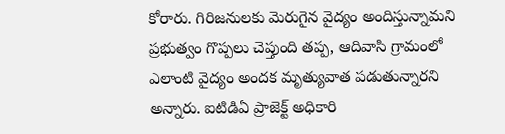కోరారు. గిరిజనులకు మెరుగైన వైద్యం అందిస్తున్నామని ప్రభుత్వం గొప్పలు చెప్తుంది తప్ప, ఆదివాసి గ్రామంలో ఎలాంటి వైద్యం అందక మృత్యువాత పడుతున్నారని అన్నారు. ఐటిడిఏ ప్రాజెక్ట్ అధికారి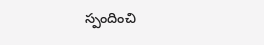స్పందించి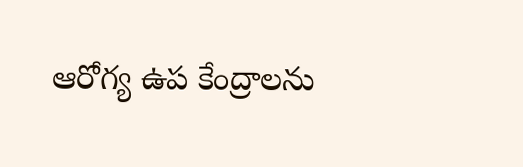ఆరోగ్య ఉప కేంద్రాలను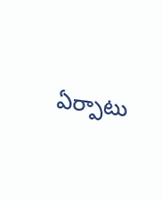ఏర్పాటు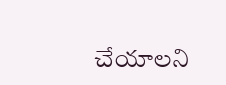చేయాలని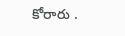కోరారు .